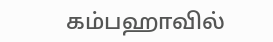கம்பஹாவில்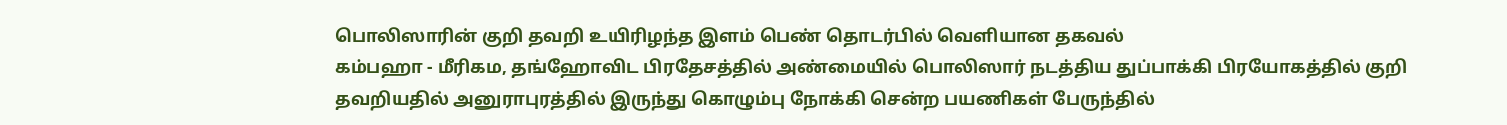பொலிஸாரின் குறி தவறி உயிரிழந்த இளம் பெண் தொடர்பில் வெளியான தகவல்
கம்பஹா - மீரிகம, தங்ஹோவிட பிரதேசத்தில் அண்மையில் பொலிஸார் நடத்திய துப்பாக்கி பிரயோகத்தில் குறி தவறியதில் அனுராபுரத்தில் இருந்து கொழும்பு நோக்கி சென்ற பயணிகள் பேருந்தில்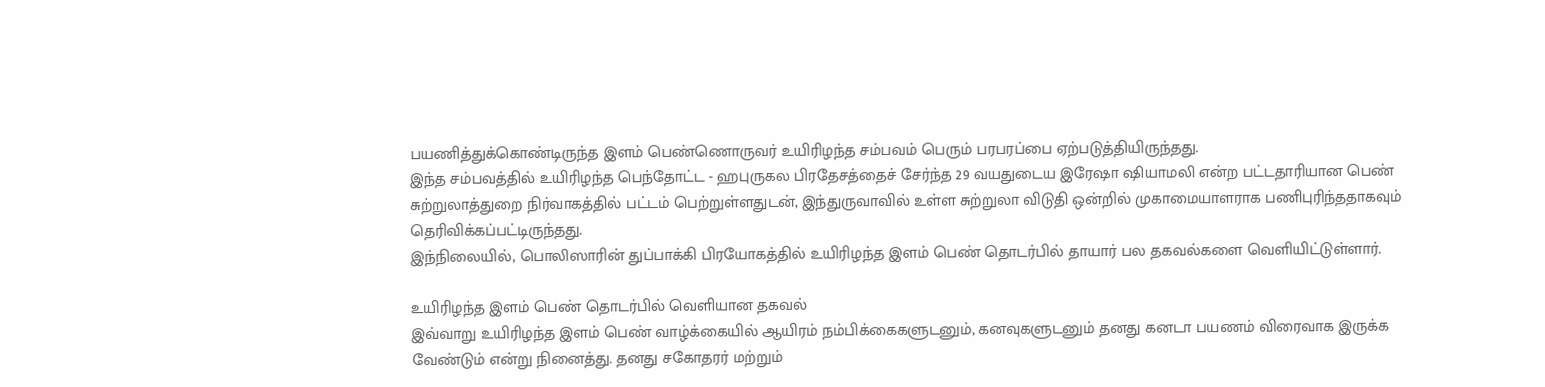பயணித்துக்கொண்டிருந்த இளம் பெண்ணொருவர் உயிரிழந்த சம்பவம் பெரும் பரபரப்பை ஏற்படுத்தியிருந்தது.
இந்த சம்பவத்தில் உயிரிழந்த பெந்தோட்ட - ஹபுருகல பிரதேசத்தைச் சேர்ந்த 29 வயதுடைய இரேஷா ஷியாமலி என்ற பட்டதாரியான பெண் சுற்றுலாத்துறை நிர்வாகத்தில் பட்டம் பெற்றுள்ளதுடன், இந்துருவாவில் உள்ள சுற்றுலா விடுதி ஒன்றில் முகாமையாளராக பணிபுரிந்ததாகவும் தெரிவிக்கப்பட்டிருந்தது.
இந்நிலையில், பொலிஸாரின் துப்பாக்கி பிரயோகத்தில் உயிரிழந்த இளம் பெண் தொடர்பில் தாயார் பல தகவல்களை வெளியிட்டுள்ளார்.

உயிரிழந்த இளம் பெண் தொடர்பில் வெளியான தகவல்
இவ்வாறு உயிரிழந்த இளம் பெண் வாழ்க்கையில் ஆயிரம் நம்பிக்கைகளுடனும், கனவுகளுடனும் தனது கனடா பயணம் விரைவாக இருக்க வேண்டும் என்று நினைத்து. தனது சகோதரர் மற்றும்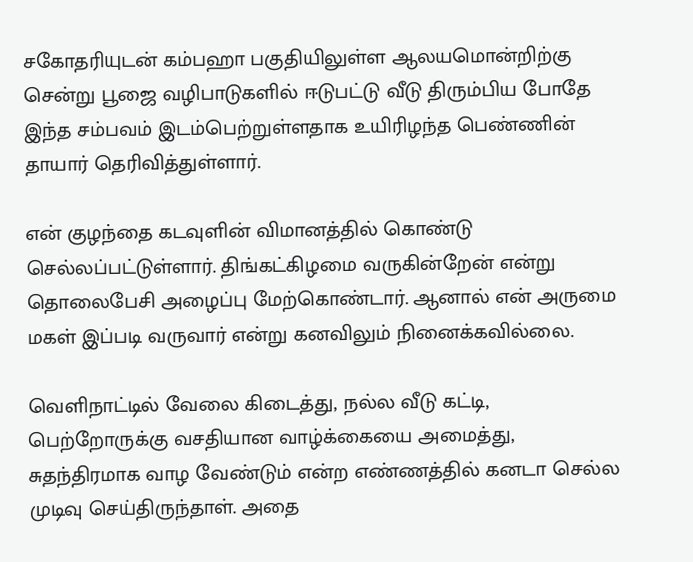சகோதரியுடன் கம்பஹா பகுதியிலுள்ள ஆலயமொன்றிற்கு சென்று பூஜை வழிபாடுகளில் ஈடுபட்டு வீடு திரும்பிய போதே இந்த சம்பவம் இடம்பெற்றுள்ளதாக உயிரிழந்த பெண்ணின் தாயார் தெரிவித்துள்ளார்.

என் குழந்தை கடவுளின் விமானத்தில் கொண்டு செல்லப்பட்டுள்ளார். திங்கட்கிழமை வருகின்றேன் என்று தொலைபேசி அழைப்பு மேற்கொண்டார். ஆனால் என் அருமை மகள் இப்படி வருவார் என்று கனவிலும் நினைக்கவில்லை.

வெளிநாட்டில் வேலை கிடைத்து, நல்ல வீடு கட்டி, பெற்றோருக்கு வசதியான வாழ்க்கையை அமைத்து, சுதந்திரமாக வாழ வேண்டும் என்ற எண்ணத்தில் கனடா செல்ல முடிவு செய்திருந்தாள். அதை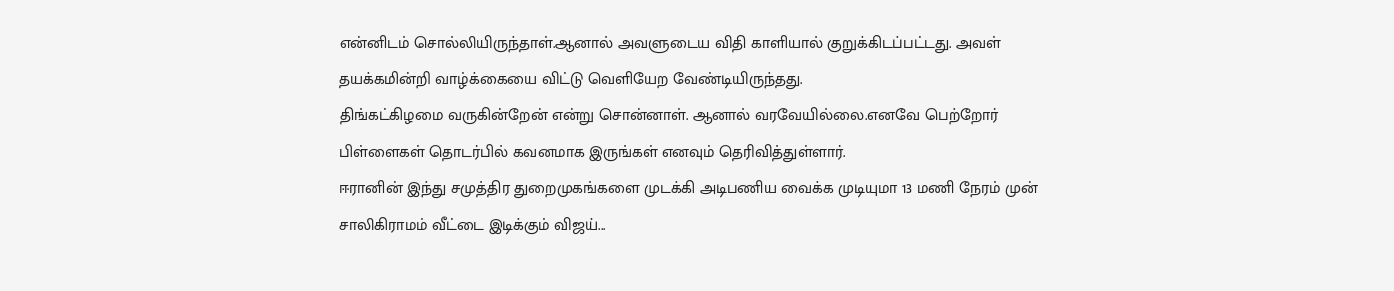என்னிடம் சொல்லியிருந்தாள்.ஆனால் அவளுடைய விதி காளியால் குறுக்கிடப்பட்டது. அவள் தயக்கமின்றி வாழ்க்கையை விட்டு வெளியேற வேண்டியிருந்தது.
திங்கட்கிழமை வருகின்றேன் என்று சொன்னாள். ஆனால் வரவேயில்லை.எனவே பெற்றோர் பிள்ளைகள் தொடர்பில் கவனமாக இருங்கள் எனவும் தெரிவித்துள்ளார்.
ஈரானின் இந்து சமுத்திர துறைமுகங்களை முடக்கி அடிபணிய வைக்க முடியுமா 13 மணி நேரம் முன்
சாலிகிராமம் வீட்டை இடிக்கும் விஜய்...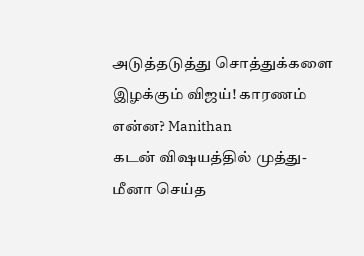அடுத்தடுத்து சொத்துக்களை இழக்கும் விஜய்! காரணம் என்ன? Manithan
கடன் விஷயத்தில் முத்து-மீனா செய்த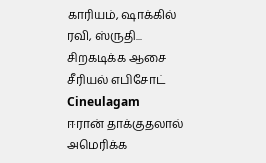காரியம், ஷாக்கில் ரவி, ஸ்ருதி... சிறகடிக்க ஆசை சீரியல் எபிசோட் Cineulagam
ஈரான் தாக்குதலால் அமெரிக்க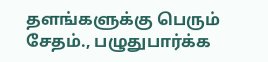தளங்களுக்கு பெரும் சேதம்., பழுதுபார்க்க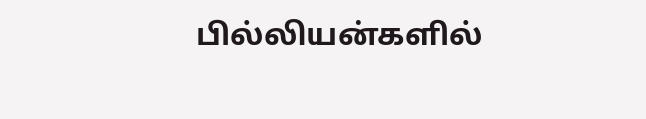பில்லியன்களில்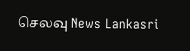செலவு News Lankasri